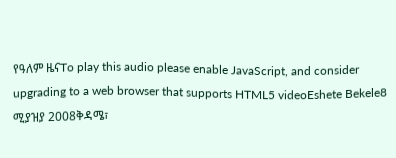የዓለም ዜናTo play this audio please enable JavaScript, and consider upgrading to a web browser that supports HTML5 videoEshete Bekele8 ሚያዝያ 2008ቅዳሜ፣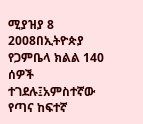ሚያዝያ 8 2008በኢትዮጵያ የጋምቤላ ክልል 140 ሰዎች ተገደሉ፤አምስተኛው የጣና ከፍተኛ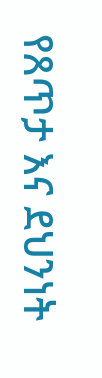የጸጥታ እና ደህንነት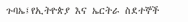ጉባኤ፤የኢትዮጵያ እና ኤርትራ ስደተኞች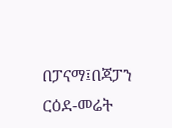በፓናማ፤በጃፓን ርዕደ-መሬት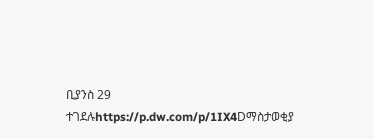ቢያንስ 29 ተገደሉhttps://p.dw.com/p/1IX4Dማስታወቂያ